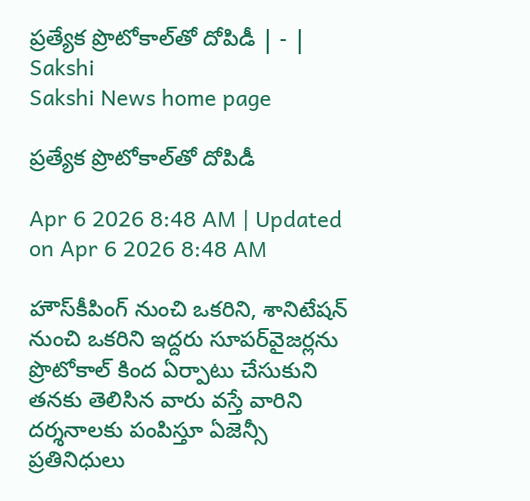ప్రత్యేక ప్రొటోకాల్‌తో దోపిడీ | - | Sakshi
Sakshi News home page

ప్రత్యేక ప్రొటోకాల్‌తో దోపిడీ

Apr 6 2026 8:48 AM | Updated on Apr 6 2026 8:48 AM

హౌస్‌కీపింగ్‌ నుంచి ఒకరిని, శానిటేషన్‌ నుంచి ఒకరిని ఇద్దరు సూపర్‌వైజర్లను ప్రొటోకాల్‌ కింద ఏర్పాటు చేసుకుని తనకు తెలిసిన వారు వస్తే వారిని దర్శనాలకు పంపిస్తూ ఏజెన్సీ ప్రతినిధులు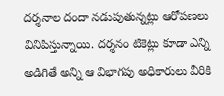దర్శనాల దందా నడుపుతున్నట్లు ఆరోపణలు వినిపిస్తున్నాయి. దర్శనం టికెట్లు కూడా ఎన్ని అడిగితే అన్ని ఆ విభాగపు అధికారులు వీరికి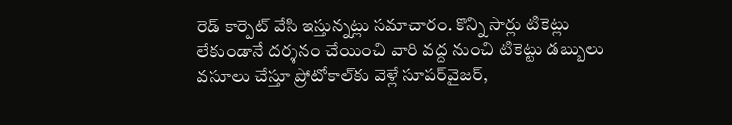రెడ్‌ కార్పెట్‌ వేసి ఇస్తున్నట్లు సమాచారం. కొన్ని సార్లు టికెట్లు లేకుండానే దర్శనం చేయించి వారి వద్ద నుంచి టికెట్టు డబ్బులు వసూలు చేస్తూ ప్రోటోకాల్‌కు వెళ్లే సూపర్‌వైజర్‌,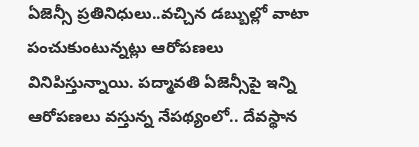ఏజెన్సీ ప్రతినిధులు..వచ్చిన డబ్బుల్లో వాటా పంచుకుంటున్నట్లు ఆరోపణలు వినిపిస్తున్నాయి. పద్మావతి ఏజెన్సీపై ఇన్ని ఆరోపణలు వస్తున్న నేపథ్యంలో.. దేవస్థాన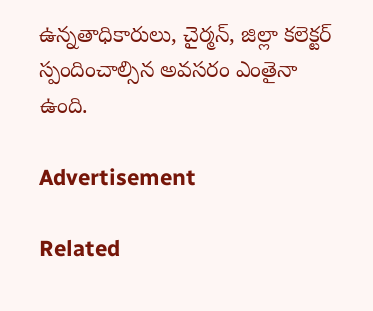ఉన్నతాధికారులు, చైర్మన్‌, జిల్లా కలెక్టర్‌ స్పందించాల్సిన అవసరం ఎంతైనా ఉంది.

Advertisement

Related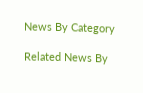News By Category

Related News By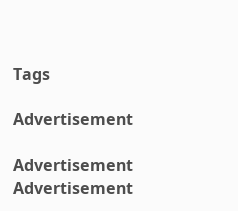Tags

Advertisement

Advertisement
Advertisement